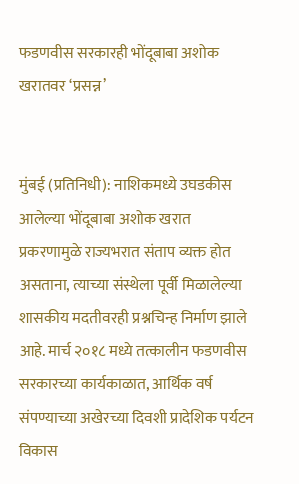फडणवीस सरकारही भोंदूबाबा अशोक खरातवर ‘प्रसन्न’


मुंबई (प्रतिनिधी): नाशिकमध्ये उघडकीस आलेल्या भोंदूबाबा अशोक खरात प्रकरणामुळे राज्यभरात संताप व्यक्त होत असताना, त्याच्या संस्थेला पूर्वी मिळालेल्या शासकीय मदतीवरही प्रश्नचिन्ह निर्माण झाले आहे. मार्च २०१८ मध्ये तत्कालीन फडणवीस सरकारच्या कार्यकाळात, आर्थिक वर्ष संपण्याच्या अखेरच्या दिवशी प्रादेशिक पर्यटन विकास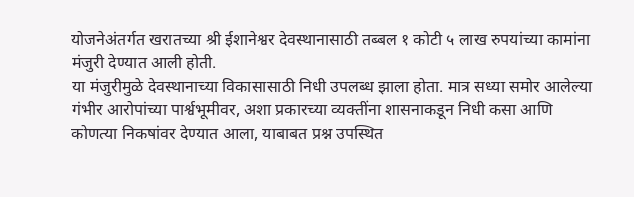योजनेअंतर्गत खरातच्या श्री ईशानेश्वर देवस्थानासाठी तब्बल १ कोटी ५ लाख रुपयांच्या कामांना मंजुरी देण्यात आली होती.
या मंजुरीमुळे देवस्थानाच्या विकासासाठी निधी उपलब्ध झाला होता. मात्र सध्या समोर आलेल्या गंभीर आरोपांच्या पार्श्वभूमीवर, अशा प्रकारच्या व्यक्तींना शासनाकडून निधी कसा आणि कोणत्या निकषांवर देण्यात आला, याबाबत प्रश्न उपस्थित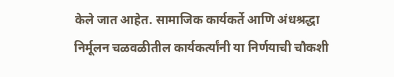केले जात आहेत. सामाजिक कार्यकर्ते आणि अंधश्रद्धा निर्मूलन चळवळीतील कार्यकर्त्यांनी या निर्णयाची चौकशी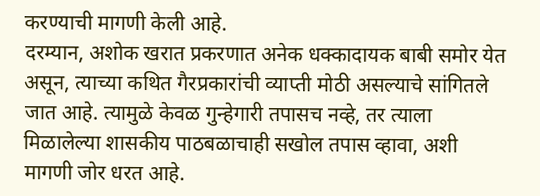करण्याची मागणी केली आहे.
दरम्यान, अशोक खरात प्रकरणात अनेक धक्कादायक बाबी समोर येत असून, त्याच्या कथित गैरप्रकारांची व्याप्ती मोठी असल्याचे सांगितले जात आहे. त्यामुळे केवळ गुन्हेगारी तपासच नव्हे, तर त्याला मिळालेल्या शासकीय पाठबळाचाही सखोल तपास व्हावा, अशी मागणी जोर धरत आहे.